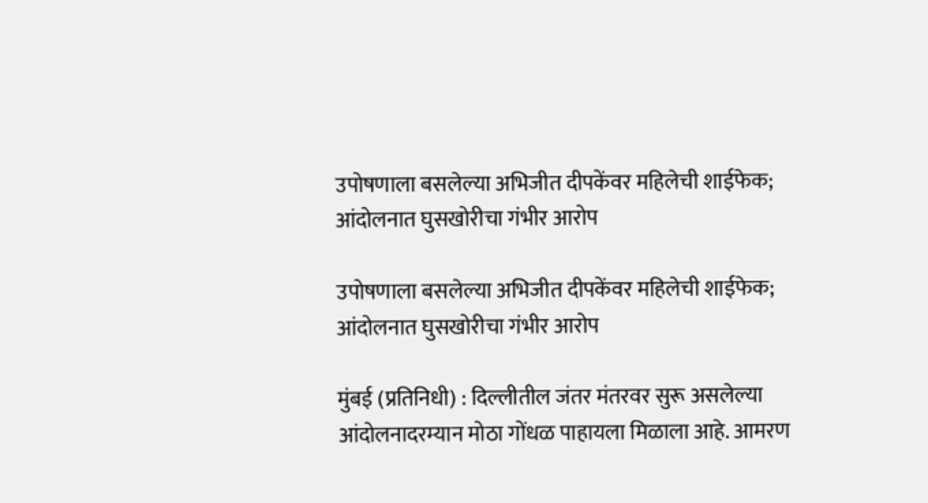उपोषणाला बसलेल्या अभिजीत दीपकेंवर महिलेची शाईफेक; आंदोलनात घुसखोरीचा गंभीर आरोप

उपोषणाला बसलेल्या अभिजीत दीपकेंवर महिलेची शाईफेक; आंदोलनात घुसखोरीचा गंभीर आरोप

मुंबई (प्रतिनिधी) : दिल्लीतील जंतर मंतरवर सुरू असलेल्या आंदोलनादरम्यान मोठा गोंधळ पाहायला मिळाला आहे. आमरण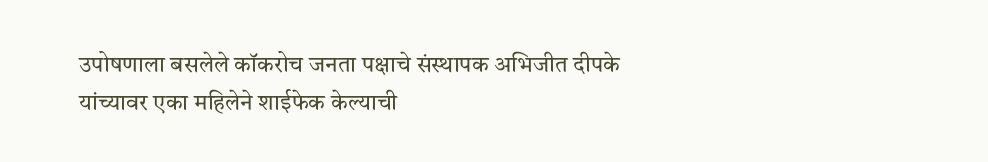उपोषणाला बसलेले कॉकरोच जनता पक्षाचे संस्थापक अभिजीत दीपके यांच्यावर एका महिलेने शाईफेक केल्याची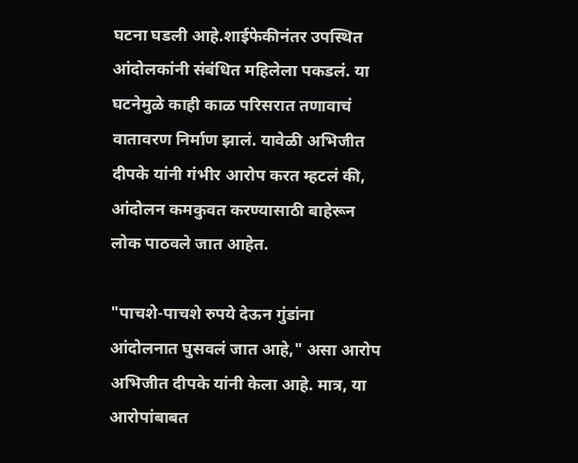घटना घडली आहे.शाईफेकीनंतर उपस्थित आंदोलकांनी संबंधित महिलेला पकडलं. या घटनेमुळे काही काळ परिसरात तणावाचं वातावरण निर्माण झालं. यावेळी अभिजीत दीपके यांनी गंभीर आरोप करत म्हटलं की, आंदोलन कमकुवत करण्यासाठी बाहेरून लोक पाठवले जात आहेत.

"पाचशे-पाचशे रुपये देऊन गुंडांना आंदोलनात घुसवलं जात आहे," असा आरोप अभिजीत दीपके यांनी केला आहे. मात्र, या आरोपांबाबत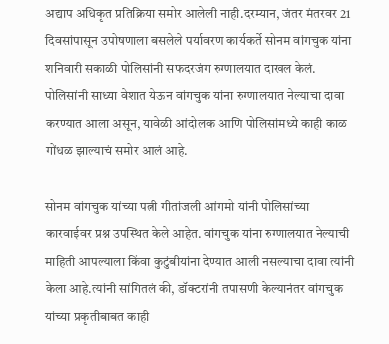अद्याप अधिकृत प्रतिक्रिया समोर आलेली नाही.दरम्यान, जंतर मंतरवर 21 दिवसांपासून उपोषणाला बसलेले पर्यावरण कार्यकर्ते सोनम वांगचुक यांना शनिवारी सकाळी पोलिसांनी सफदरजंग रुग्णालयात दाखल केलं. पोलिसांनी साध्या वेशात येऊन वांगचुक यांना रुग्णालयात नेल्याचा दावा करण्यात आला असून, यावेळी आंदोलक आणि पोलिसांमध्ये काही काळ गोंधळ झाल्याचं समोर आलं आहे.

सोनम वांगचुक यांच्या पत्नी गीतांजली आंगमो यांनी पोलिसांच्या कारवाईवर प्रश्न उपस्थित केले आहेत. वांगचुक यांना रुग्णालयात नेल्याची माहिती आपल्याला किंवा कुटुंबीयांना देण्यात आली नसल्याचा दावा त्यांनी केला आहे.त्यांनी सांगितलं की, डॉक्टरांनी तपासणी केल्यानंतर वांगचुक यांच्या प्रकृतीबाबत काही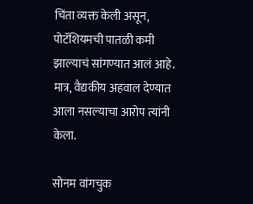चिंता व्यक्त केली असून, पोटॅशियमची पातळी कमी झाल्याचं सांगण्यात आलं आहे. मात्र, वैद्यकीय अहवाल देण्यात आला नसल्याचा आरोप त्यांनी केला.

सोनम वांगचुक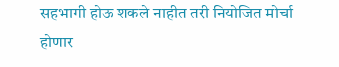सहभागी होऊ शकले नाहीत तरी नियोजित मोर्चा होणार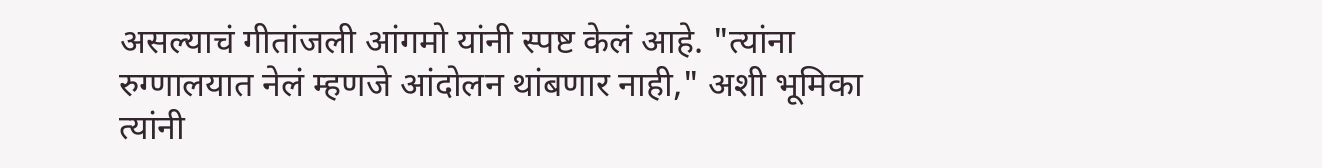असल्याचं गीतांजली आंगमो यांनी स्पष्ट केलं आहे. "त्यांना रुग्णालयात नेलं म्हणजे आंदोलन थांबणार नाही," अशी भूमिका त्यांनी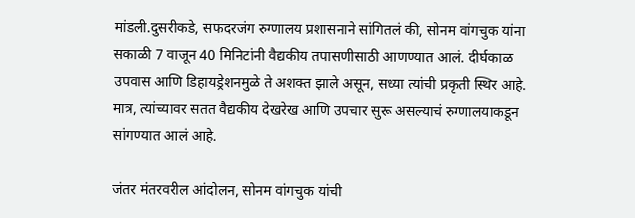मांडली.दुसरीकडे, सफदरजंग रुग्णालय प्रशासनाने सांगितलं की, सोनम वांगचुक यांना सकाळी 7 वाजून 40 मिनिटांनी वैद्यकीय तपासणीसाठी आणण्यात आलं. दीर्घकाळ उपवास आणि डिहायड्रेशनमुळे ते अशक्त झाले असून, सध्या त्यांची प्रकृती स्थिर आहे. मात्र, त्यांच्यावर सतत वैद्यकीय देखरेख आणि उपचार सुरू असल्याचं रुग्णालयाकडून सांगण्यात आलं आहे.

जंतर मंतरवरील आंदोलन, सोनम वांगचुक यांची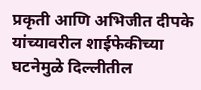प्रकृती आणि अभिजीत दीपके यांच्यावरील शाईफेकीच्या घटनेमुळे दिल्लीतील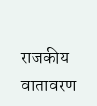राजकीय वातावरण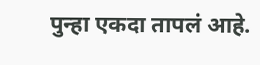पुन्हा एकदा तापलं आहे.